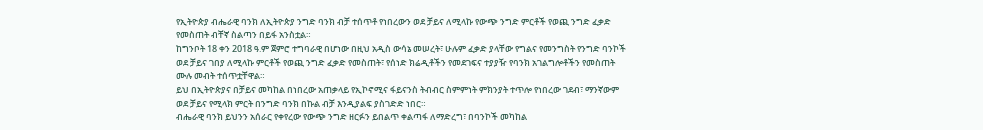የኢትዮጵያ ብሔራዊ ባንክ ለኢትዮጵያ ንግድ ባንክ ብቻ ተሰጥቶ የነበረውን ወደ ቻይና ለሚላኩ የውጭ ንግድ ምርቶች የወጪ ንግድ ፈቃድ የመስጠት ብቸኛ ስልጣን በይፋ አንስቷል።
ከግንቦት 18 ቀን 2018 ዓ.ም ጀምሮ ተግባራዊ በሆነው በዚህ አዲስ ውሳኔ መሠረት፣ ሁሉም ፈቃድ ያላቸው የግልና የመንግስት የንግድ ባንኮች ወደ ቻይና ገበያ ለሚላኩ ምርቶች የወጪ ንግድ ፈቃድ የመስጠት፣ የሰነድ ክሬዲቶችን የመደገፍና ተያያዥ የባንክ አገልግሎቶችን የመስጠት ሙሉ መብት ተሰጥቷቸዋል።
ይህ በኢትዮጵያና በቻይና መካከል በነበረው አጠቃላይ የኢኮኖሚና ፋይናንስ ትብብር ስምምነት ምክንያት ተጥሎ የነበረው ገደብ፣ ማንኛውም ወደ ቻይና የሚላክ ምርት በንግድ ባንክ በኩል ብቻ እንዲያልፍ ያስገድድ ነበር።
ብሔራዊ ባንክ ይህንን አሰራር የቀየረው የውጭ ንግድ ዘርፉን ይበልጥ ቀልጣፋ ለማድረግ፣ በባንኮች መካከል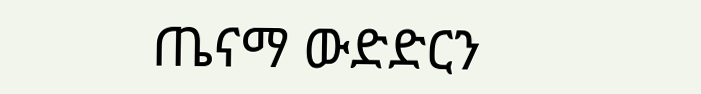ጤናማ ውድድርን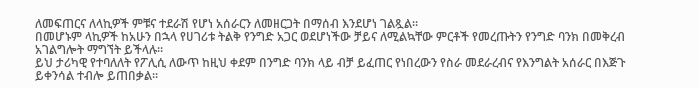ለመፍጠርና ለላኪዎች ምቹና ተደራሽ የሆነ አሰራርን ለመዘርጋት በማሰብ እንደሆነ ገልጿል።
በመሆኑም ላኪዎች ከአሁን በኋላ የሀገሪቱ ትልቅ የንግድ አጋር ወደሆነችው ቻይና ለሚልኳቸው ምርቶች የመረጡትን የንግድ ባንክ በመቅረብ አገልግሎት ማግኘት ይችላሉ።
ይህ ታሪካዊ የተባለለት የፖሊሲ ለውጥ ከዚህ ቀደም በንግድ ባንክ ላይ ብቻ ይፈጠር የነበረውን የስራ መደራረብና የእንግልት አሰራር በእጅጉ ይቀንሳል ተብሎ ይጠበቃል።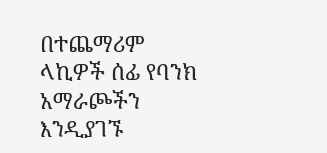በተጨማሪም ላኪዎች ሰፊ የባንክ አማራጮችን እንዲያገኙ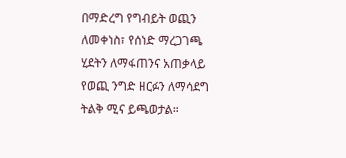በማድረግ የግብይት ወጪን ለመቀነስ፣ የሰነድ ማረጋገጫ ሂደትን ለማፋጠንና አጠቃላይ የወጪ ንግድ ዘርፉን ለማሳደግ ትልቅ ሚና ይጫወታል።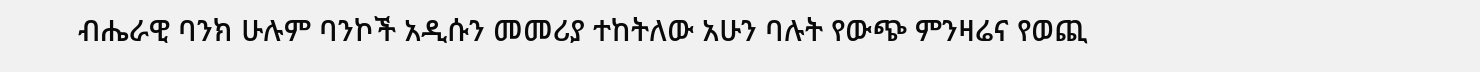ብሔራዊ ባንክ ሁሉም ባንኮች አዲሱን መመሪያ ተከትለው አሁን ባሉት የውጭ ምንዛሬና የወጪ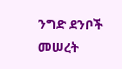ንግድ ደንቦች መሠረት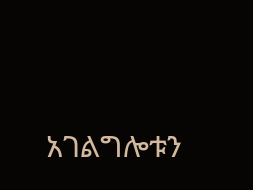አገልግሎቱን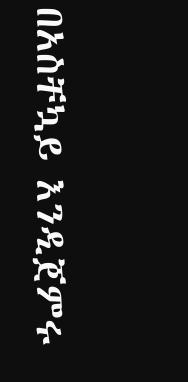በአስቸኳይ እንዲጀምሩ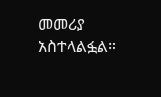መመሪያ አስተላልፏል።